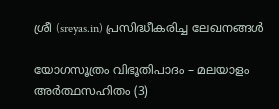ശ്രീ (sreyas.in) പ്രസിദ്ധീകരിച്ച ലേഖനങ്ങള്‍

യോഗസൂത്രം വിഭൂതിപാദം – മലയാളം അര്‍ത്ഥസഹിതം (3)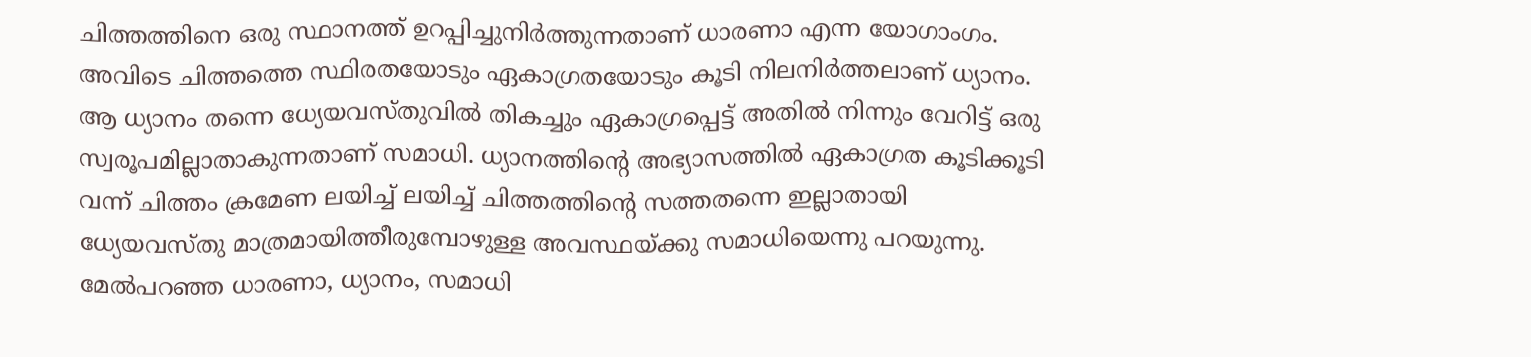ചിത്തത്തിനെ ഒരു സ്ഥാനത്ത് ഉറപ്പിച്ചുനിര്‍ത്തുന്നതാണ് ധാരണാ എന്ന യോഗാംഗം. അവിടെ ചിത്തത്തെ സ്ഥിരതയോടും ഏകാഗ്രതയോടും കൂടി നിലനിര്‍ത്തലാണ് ധ്യാനം. ആ ധ്യാനം തന്നെ ധ്യേയവസ്തുവില്‍ തികച്ചും ഏകാഗ്രപ്പെട്ട് അതില്‍ നിന്നും വേറിട്ട് ഒരു സ്വരൂപമില്ലാതാകുന്നതാണ് സമാധി. ധ്യാനത്തിന്റെ അഭ്യാസത്തില്‍ ഏകാഗ്രത കൂടിക്കൂടി വന്ന് ചിത്തം ക്രമേണ ലയിച്ച് ലയിച്ച് ചിത്തത്തിന്റെ സത്തതന്നെ ഇല്ലാതായി ധ്യേയവസ്തു മാത്രമായിത്തീരുമ്പോഴുള്ള അവസ്ഥയ്ക്കു സമാധിയെന്നു പറയുന്നു. മേല്‍പറഞ്ഞ ധാരണാ, ധ്യാനം, സമാധി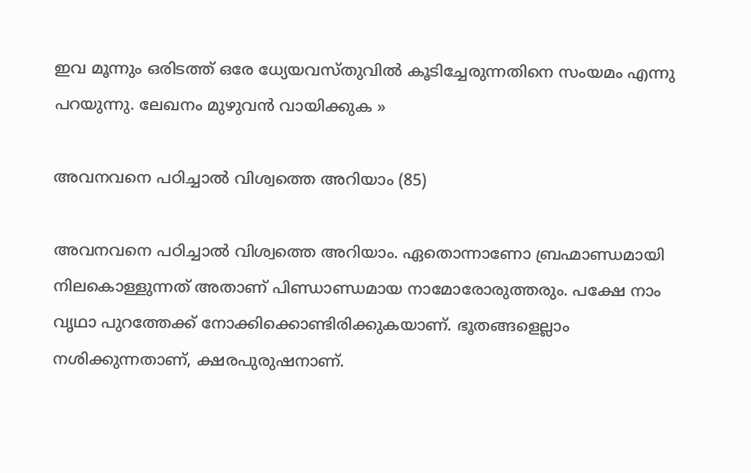ഇവ മൂന്നും ഒരിടത്ത് ഒരേ ധ്യേയവസ്തുവില്‍ കൂടിച്ചേരുന്നതിനെ സംയമം എന്നു പറയുന്നു. ലേഖനം മുഴുവന്‍ വായിക്കുക »

അവനവനെ പഠിച്ചാല്‍ വിശ്വത്തെ അറിയാം (85)

അവനവനെ പഠിച്ചാല്‍ വിശ്വത്തെ അറിയാം. ഏതൊന്നാണോ ബ്രഹ്മാണ്ഡമായി നിലകൊള്ളുന്നത് അതാണ് പിണ്ഡാണ്ഡമായ നാമോരോരുത്തരും. പക്ഷേ നാം വൃഥാ പുറത്തേക്ക് നോക്കിക്കൊണ്ടിരിക്കുകയാണ്. ഭൂതങ്ങളെല്ലാം നശിക്കുന്നതാണ്, ക്ഷരപുരുഷനാണ്.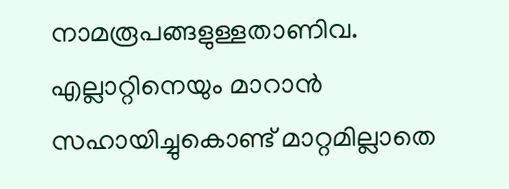നാമരൂപങ്ങളുള്ളതാണിവ. എല്ലാറ്റിനെയും മാറാന്‍ സഹായിച്ചുകൊണ്ട് മാറ്റമില്ലാതെ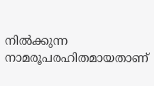നില്‍ക്കുന്ന നാമരൂപരഹിതമായതാണ്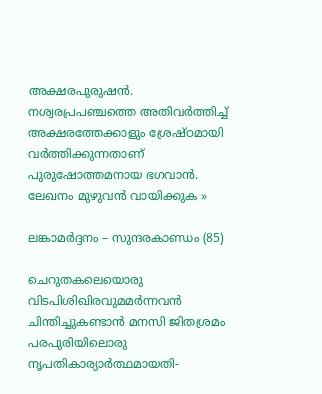അക്ഷരപുരുഷന്‍. നശ്വരപ്രപഞ്ചത്തെ അതിവര്‍ത്തിച്ച് അക്ഷരത്തേക്കാളും ശ്രേഷ്ഠമായി വര്‍ത്തിക്കുന്നതാണ് പുരുഷോത്തമനായ ഭഗവാന്‍. ലേഖനം മുഴുവന്‍ വായിക്കുക »

ലങ്കാമര്‍ദ്ദനം – സുന്ദരകാണ്ഡം (85)

ചെറുതകലെയൊരു വിടപിശിഖിരവുമമര്‍ന്നവന്‍
ചിന്തിച്ചുകണ്ടാന്‍ മനസി ജിതശ്രമം
പരപുരിയിലൊരു നൃപതികാര്യാര്‍ത്ഥമായതി-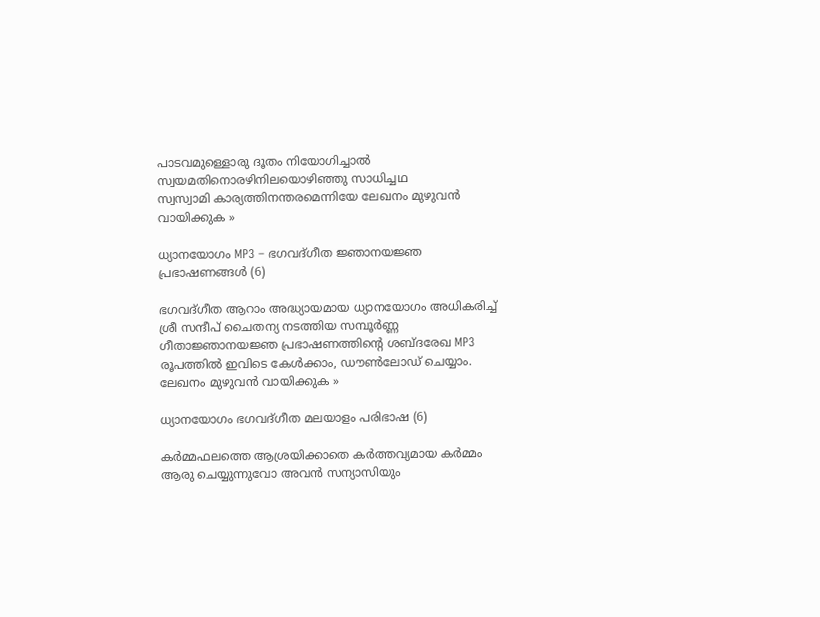പാടവമുള്ളൊരു ദൂതം നിയോഗിച്ചാല്‍
സ്വയമതിനൊരഴിനിലയൊഴിഞ്ഞു സാധിച്ചഥ
സ്വസ്വാമി കാര്യത്തിനന്തരമെന്നിയേ ലേഖനം മുഴുവന്‍ വായിക്കുക »

ധ്യാനയോഗം MP3 – ഭഗവദ്‌ഗീത ജ്ഞാനയജ്ഞ പ്രഭാഷണങ്ങള്‍ (6)

ഭഗവദ്ഗീത ആറാം അദ്ധ്യായമായ ധ്യാനയോഗം അധികരിച്ച് ശ്രീ സന്ദീപ്‌ ചൈതന്യ നടത്തിയ സമ്പൂര്‍ണ്ണ ഗീതാജ്ഞാനയജ്ഞ പ്രഭാഷണത്തിന്റെ ശബ്ദരേഖ MP3 രൂപത്തില്‍ ഇവിടെ കേള്‍ക്കാം, ഡൗണ്‍ലോഡ്‌ ചെയ്യാം. ലേഖനം മുഴുവന്‍ വായിക്കുക »

ധ്യാനയോഗം ഭഗവദ്‌ഗീത മലയാളം പരിഭാഷ (6)

ക‍ര്‍മ്മഫലത്തെ ആശ്രയിക്കാതെ കര്‍ത്തവ്യമായ ക‍ര്‍മ്മം ആരു ചെയ്യുന്നുവോ അവന്‍ സന്യാസിയും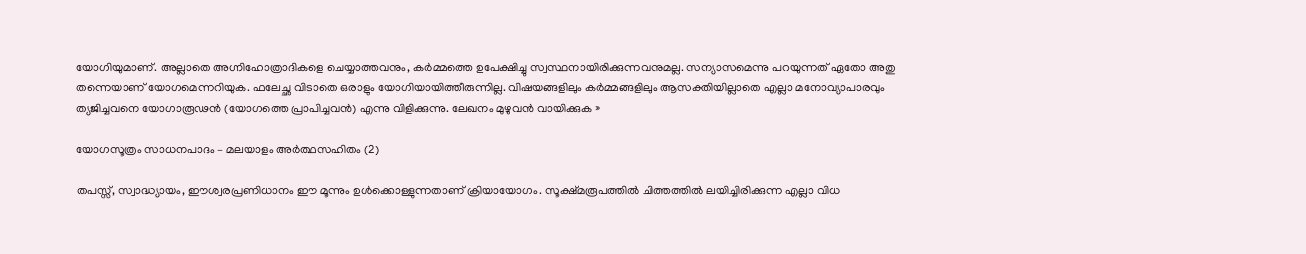യോഗിയുമാണ്. അല്ലാതെ അഗ്നിഹോത്രാദികളെ ചെയ്യാത്തവനും, ക‍ര്‍മ്മത്തെ ഉപേക്ഷിച്ചു സ്വസ്ഥനായിരിക്കുന്നവനുമല്ല. സന്യാസമെന്നു പറയുന്നത്‌ ഏതോ അതു തന്നെയാണ് യോഗമെന്നറിയുക. ഫലേച്ഛ വിടാതെ ഒരാളും യോഗിയായിത്തീരുന്നില്ല. വിഷയങ്ങളിലും ക‍ര്‍മ്മങ്ങളിലും ആസക്തിയില്ലാതെ എല്ലാ മനോവ്യാപാരവും ത്യജിച്ചവനെ യോഗാരൂഢന്‍ (യോഗത്തെ പ്രാപിച്ചവന്‍) എന്നു വിളിക്കുന്നു. ലേഖനം മുഴുവന്‍ വായിക്കുക »

യോഗസൂത്രം സാധനപാദം – മലയാളം അര്‍ത്ഥസഹിതം (2)

തപസ്സ്, സ്വാദ്ധ്യായം, ഈശ്വരപ്രണിധാനം ഈ മൂന്നും ഉള്‍ക്കൊള്ളുന്നതാണ് ക്രിയായോഗം. സൂക്ഷ്മരൂപത്തില്‍ ചിത്തത്തില്‍ ലയിച്ചിരിക്കുന്ന എല്ലാ വിധ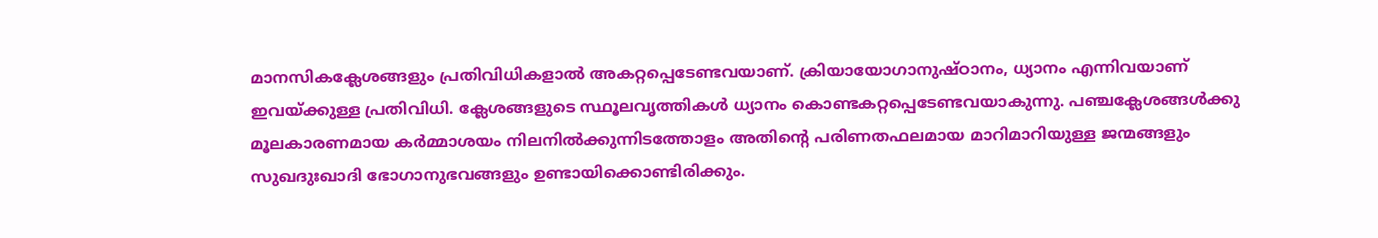മാനസികക്ലേശങ്ങളും പ്രതിവിധികളാല്‍ അകറ്റപ്പെടേണ്ടവയാണ്. ക്രിയായോഗാനുഷ്ഠാനം, ധ്യാനം എന്നിവയാണ് ഇവയ്ക്കുള്ള പ്രതിവിധി. ക്ലേശങ്ങളുടെ സ്ഥൂലവൃത്തികള്‍ ധ്യാനം കൊണ്ടകറ്റപ്പെടേണ്ടവയാകുന്നു. പഞ്ചക്ലേശങ്ങള്‍ക്കു മൂലകാരണമായ കര്‍മ്മാശയം നിലനില്‍ക്കുന്നിടത്തോളം അതിന്റെ പരിണതഫലമായ മാറിമാറിയുള്ള ജന്മങ്ങളും സുഖദുഃഖാദി ഭോഗാനുഭവങ്ങളും ഉണ്ടായിക്കൊണ്ടിരിക്കും.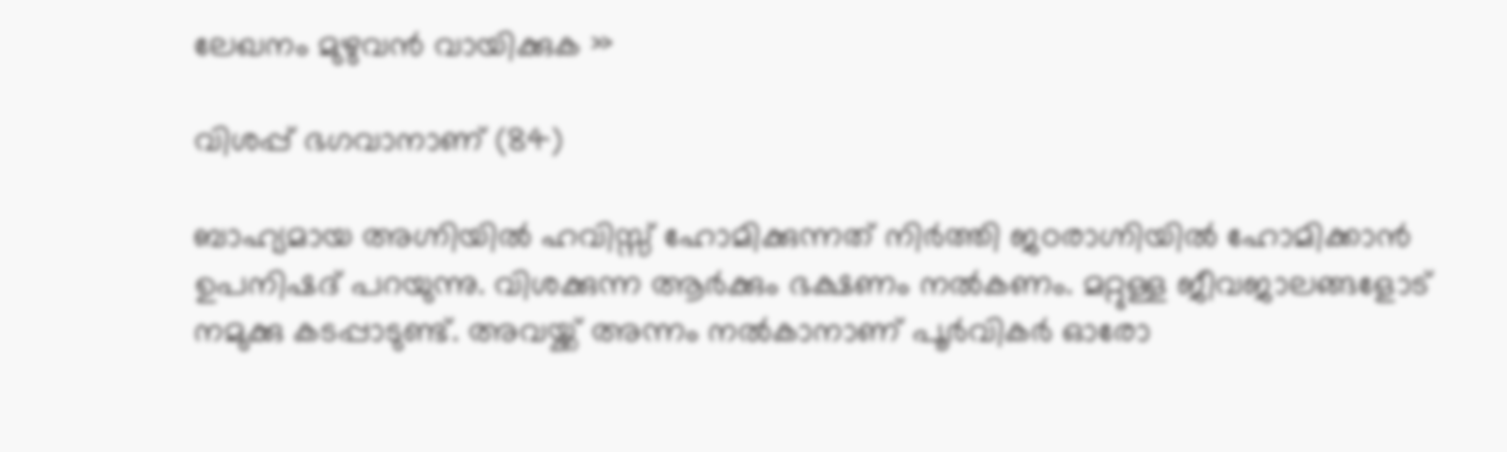ലേഖനം മുഴുവന്‍ വായിക്കുക »

വിശപ്പ് ഭഗവാനാണ് (84)

ബാഹ്യമായ അഗ്നിയില്‍ ഹവിസ്സ് ഹോമിക്കുന്നത് നിര്‍ത്തി ജഠരാഗ്നിയില്‍ ഹോമിക്കാന്‍ ഉപനിഷദ് പറയുന്നു. വിശക്കുന്ന ആര്‍ക്കും ഭക്ഷണം നല്‍കണം. മറ്റുള്ള ജീവജാലങ്ങളോട് നമുക്കു കടപ്പാടുണ്ട്. അവയ്ക്ക് അന്നം നല്‍കാനാണ് പൂര്‍വികര്‍ ഓരോ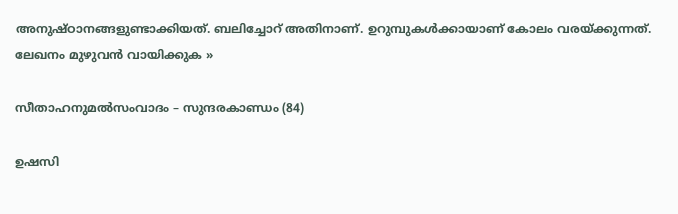അനുഷ്ഠാനങ്ങളുണ്ടാക്കിയത്. ബലിച്ചോറ് അതിനാണ്. ഉറുമ്പുകള്‍ക്കായാണ് കോലം വരയ്ക്കുന്നത്. ലേഖനം മുഴുവന്‍ വായിക്കുക »

സീതാഹനുമല്‍‌സംവാദം – സുന്ദരകാണ്ഡം (84)

ഉഷസി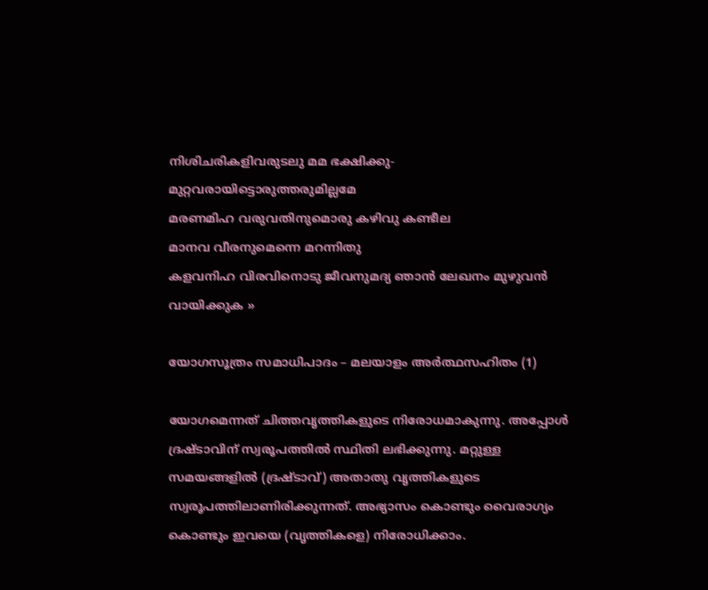നിശിചരികളിവരുടലു മമ ഭക്ഷിക്കു-
മുറ്റവരായിട്ടൊരുത്തരുമില്ലമേ
മരണമിഹ വരുവതിനുമൊരു കഴിവു കണ്ടീല
മാനവ വീരനുമെന്നെ മറന്നിതു
കളവനിഹ വിരവിനൊടു ജീവനുമദ്യ ഞാന്‍ ലേഖനം മുഴുവന്‍ വായിക്കുക »

യോഗസൂത്രം സമാധിപാദം – മലയാളം അര്‍ത്ഥസഹിതം (1)

യോഗമെന്നത് ചിത്തവൃത്തികളുടെ നിരോധമാകുന്നു. അപ്പോള്‍ ദ്രഷ്ടാവിന് സ്വരൂപത്തി‍ല്‍ സ്ഥിതി ലഭിക്കുന്നു. മറ്റുള്ള സമയങ്ങളില്‍ (ദ്രഷ്ടാവ്) അതാതു വൃത്തികളുടെ സ്വരൂപത്തിലാണിരിക്കുന്നത്. അഭ്യാസം കൊണ്ടും വൈരാഗ്യം കൊണ്ടും ഇവയെ (വൃത്തികളെ) നിരോധിക്കാം.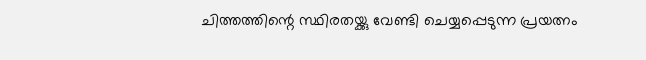ചിത്തത്തിന്റെ സ്ഥിരതയ്ക്കു വേണ്ടി ചെയ്യപ്പെടുന്ന പ്രയത്നം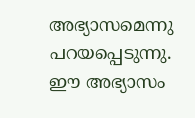അഭ്യാസമെന്നു പറയപ്പെടുന്നു. ഈ അഭ്യാസം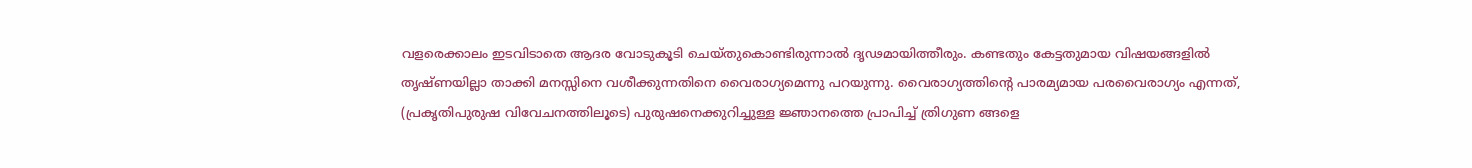വളരെക്കാലം ഇടവിടാതെ ആദര വോടുകൂടി ചെയ്തുകൊണ്ടിരുന്നാല്‍ ദൃഢമായിത്തീരും. കണ്ടതും കേട്ടതുമായ വിഷയങ്ങളില്‍ തൃഷ്ണയില്ലാ താക്കി മനസ്സിനെ വശീക്കുന്നതിനെ വൈരാഗ്യമെന്നു പറയുന്നു. വൈരാഗ്യത്തിന്റെ പാരമ്യമായ പരവൈരാഗ്യം എന്നത്, (പ്രകൃതിപുരുഷ വിവേചനത്തിലൂടെ) പുരുഷനെക്കുറിച്ചുള്ള ജ്ഞാനത്തെ പ്രാപിച്ച് ത്രിഗുണ ങ്ങളെ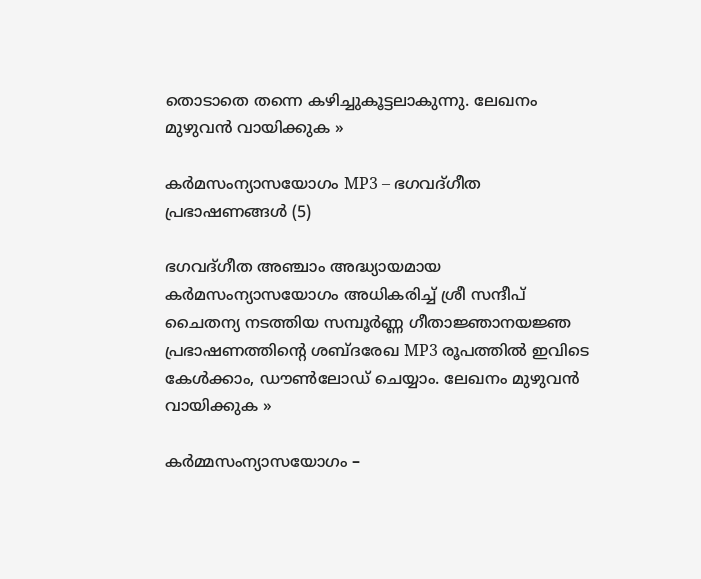തൊടാതെ തന്നെ കഴിച്ചുകൂട്ടലാകുന്നു. ലേഖനം മുഴുവന്‍ വായിക്കുക »

കര്‍മസംന്യാസയോഗം MP3 – ഭഗവദ്‌ഗീത പ്രഭാഷണങ്ങള്‍ (5)

ഭഗവദ്ഗീത അഞ്ചാം അദ്ധ്യായമായ കര്‍മസംന്യാസയോഗം അധികരിച്ച് ശ്രീ സന്ദീപ്‌ ചൈതന്യ നടത്തിയ സമ്പൂര്‍ണ്ണ ഗീതാജ്ഞാനയജ്ഞ പ്രഭാഷണത്തിന്റെ ശബ്ദരേഖ MP3 രൂപത്തില്‍ ഇവിടെ കേള്‍ക്കാം, ഡൗണ്‍ലോഡ്‌ ചെയ്യാം. ലേഖനം മുഴുവന്‍ വായിക്കുക »

കര്‍മ്മസംന്യാസയോഗം –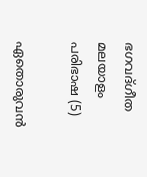ഭഗവദ്‌ഗീത മലയാളം പരിഭാഷ (5)

ഏതൊരുവന്‍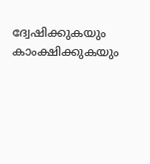ദ്വേഷിക്കുകയും കാംക്ഷിക്കുകയും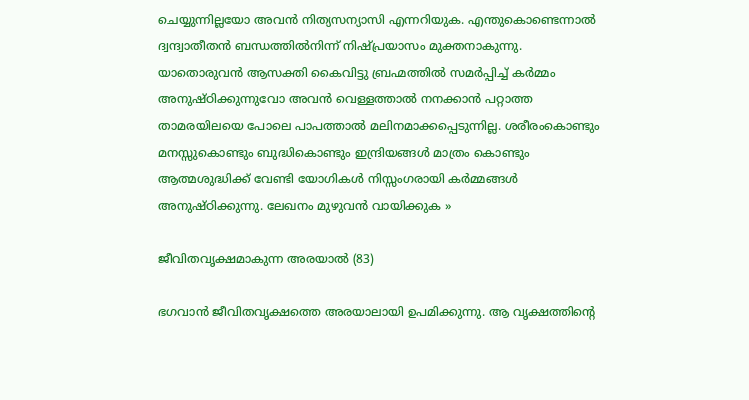ചെയ്യുന്നില്ലയോ അവന്‍ നിത്യസന്യാസി എന്നറിയുക. എന്തുകൊണ്ടെന്നാല്‍ ദ്വന്ദ്വാതീതന്‍ ബന്ധത്തില്‍നിന്ന് നിഷ്‌പ്രയാസം മുക്തനാകുന്നു. യാതൊരുവന്‍ ആസക്തി കൈവിട്ടു ബ്രഹ്മത്തില്‍ സമര്‍പ്പിച്ച് ക‍ര്‍മ്മം അനുഷ്ഠിക്കുന്നുവോ അവന്‍ വെള്ളത്താല്‍ നനക്കാന്‍ പറ്റാത്ത താമരയിലയെ പോലെ പാപത്താല്‍ മലിനമാക്കപ്പെടുന്നില്ല. ശരീരംകൊണ്ടും മനസ്സുകൊണ്ടും ബുദ്ധികൊണ്ടും ഇന്ദ്രിയങ്ങള്‍ മാത്രം കൊണ്ടും ആത്മശുദ്ധിക്ക് വേണ്ടി യോഗികള്‍ നിസ്സംഗരായി ക‍ര്‍മ്മങ്ങള്‍ അനുഷ്ഠിക്കുന്നു. ലേഖനം മുഴുവന്‍ വായിക്കുക »

ജീവിതവൃക്ഷമാകുന്ന അരയാല്‍ (83)

ഭഗവാന്‍ ജീവിതവൃക്ഷത്തെ അരയാലായി ഉപമിക്കുന്നു. ആ വൃക്ഷത്തിന്റെ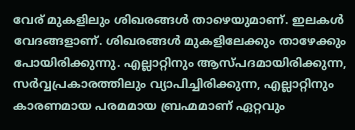വേര് മുകളിലും ശിഖരങ്ങള്‍ താഴെയുമാണ്. ഇലകള്‍ വേദങ്ങളാണ്. ശിഖരങ്ങള്‍ മുകളിലേക്കും താഴേക്കും പോയിരിക്കുന്നു. എല്ലാറ്റിനും ആസ്പദമായിരിക്കുന്ന, സര്‍വ്വപ്രകാരത്തിലും വ്യാപിച്ചിരിക്കുന്ന, എല്ലാറ്റിനും കാരണമായ പരമമായ ബ്രഹ്മമാണ് ഏറ്റവും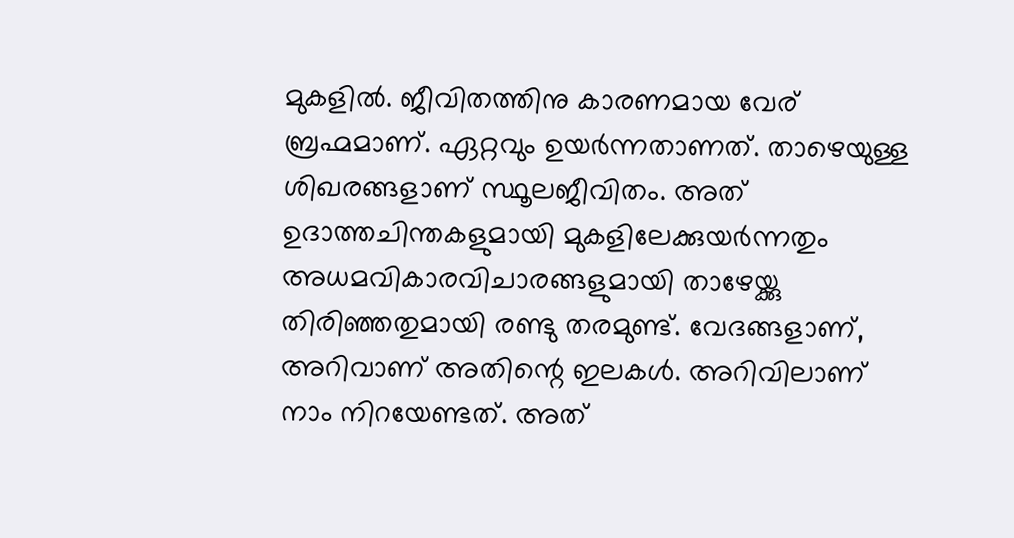മുകളില്‍. ജീവിതത്തിനു കാരണമായ വേര് ബ്രഹ്മമാണ്. ഏറ്റവും ഉയര്‍ന്നതാണത്. താഴെയുള്ള ശിഖരങ്ങളാണ് സ്ഥൂലജീവിതം. അത് ഉദാത്തചിന്തകളുമായി മുകളിലേക്കുയര്‍ന്നതും അധമവികാരവിചാരങ്ങളുമായി താഴേയ്ക്കു തിരിഞ്ഞതുമായി രണ്ടു തരമുണ്ട്. വേദങ്ങളാണ്, അറിവാണ് അതിന്റെ ഇലകള്‍. അറിവിലാണ് നാം നിറയേണ്ടത്. അത്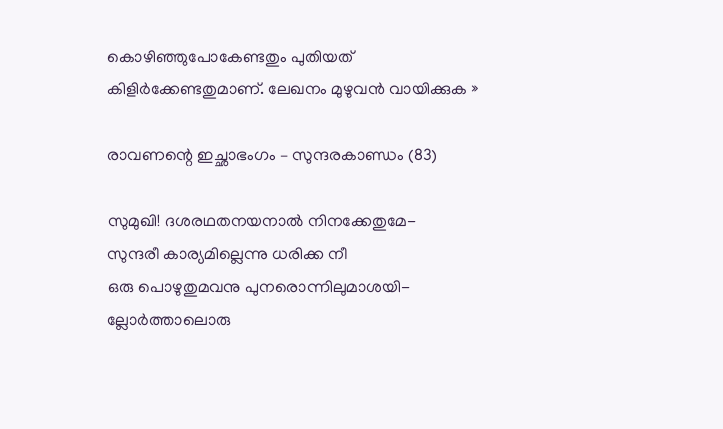കൊഴിഞ്ഞുപോകേണ്ടതും പുതിയത് കിളിര്‍ക്കേണ്ടതുമാണ്. ലേഖനം മുഴുവന്‍ വായിക്കുക »

രാവണന്റെ ഇച്ഛാഭംഗം – സുന്ദരകാണ്ഡം (83)

സുമുഖി! ദശരഥതനയനാല്‍ നിനക്കേതുമേ-
സുന്ദരീ കാര്യമില്ലെന്നു ധരിക്ക നീ
ഒരു പൊഴുതുമവനു പുനരൊന്നിലുമാശയി-
ല്ലോര്‍ത്താലൊരു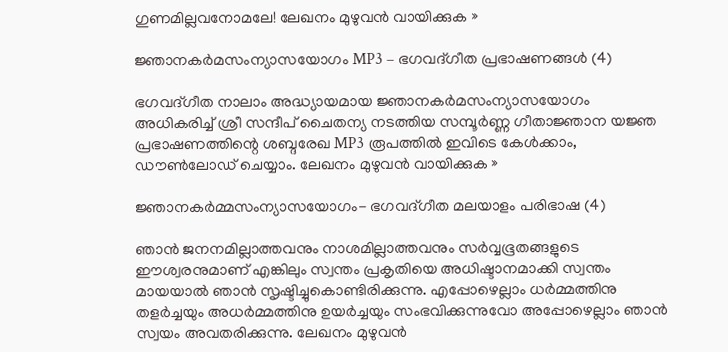ഗുണമില്ലവനോമലേ! ലേഖനം മുഴുവന്‍ വായിക്കുക »

ജ്ഞാനകര്‍മസംന്യാസയോഗം MP3 – ഭഗവദ്‌ഗീത പ്രഭാഷണങ്ങള്‍ (4)

ഭഗവദ്ഗീത നാലാം അദ്ധ്യായമായ ജ്ഞാനകര്‍മസംന്യാസയോഗം അധികരിച്ച് ശ്രീ സന്ദീപ്‌ ചൈതന്യ നടത്തിയ സമ്പൂര്‍ണ്ണ ഗീതാജ്ഞാന യജ്ഞ പ്രഭാഷണത്തിന്റെ ശബ്ദരേഖ MP3 രൂപത്തില്‍ ഇവിടെ കേള്‍ക്കാം, ഡൗണ്‍ലോഡ്‌ ചെയ്യാം. ലേഖനം മുഴുവന്‍ വായിക്കുക »

ജ്ഞാനകര്‍മ്മസംന്യാസയോഗം- ഭഗവദ്‌ഗീത മലയാളം പരിഭാഷ (4)

ഞാന്‍ ജനനമില്ലാത്തവനും നാശമില്ലാത്തവനും സര്‍വ്വഭൂതങ്ങളുടെ ഈശ്വരനുമാണ് എങ്കിലും സ്വന്തം പ്രകൃതിയെ അധിഷ്ടാനമാക്കി സ്വന്തം മായയാല്‍ ഞാന്‍ സൃഷ്ടിച്ചുകൊണ്ടിരിക്കുന്നു. എപ്പോഴെല്ലാം ധ‍ര്‍മ്മത്തിനു തളര്‍ച്ചയും അധ‍ര്‍മ്മത്തിനു ഉയര്‍ച്ചയും സംഭവിക്കുന്നുവോ അപ്പോഴെല്ലാം ഞാന്‍ സ്വയം അവതരിക്കുന്നു. ലേഖനം മുഴുവന്‍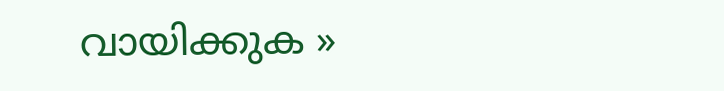വായിക്കുക »